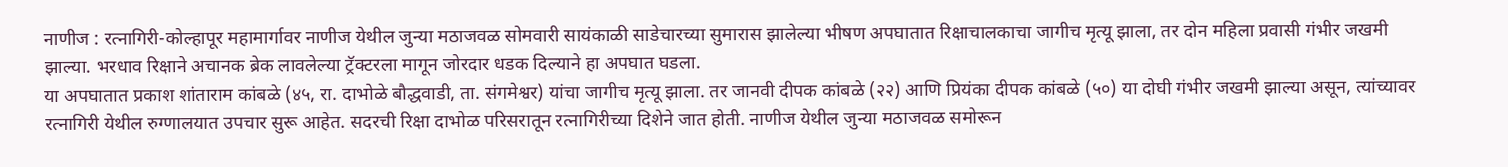नाणीज : रत्नागिरी-कोल्हापूर महामार्गावर नाणीज येथील जुन्या मठाजवळ सोमवारी सायंकाळी साडेचारच्या सुमारास झालेल्या भीषण अपघातात रिक्षाचालकाचा जागीच मृत्यू झाला, तर दोन महिला प्रवासी गंभीर जखमी झाल्या. भरधाव रिक्षाने अचानक ब्रेक लावलेल्या ट्रॅक्टरला मागून जोरदार धडक दिल्याने हा अपघात घडला.
या अपघातात प्रकाश शांताराम कांबळे (४५, रा. दाभोळे बौद्धवाडी, ता. संगमेश्वर) यांचा जागीच मृत्यू झाला. तर जानवी दीपक कांबळे (२२) आणि प्रियंका दीपक कांबळे (५०) या दोघी गंभीर जखमी झाल्या असून, त्यांच्यावर रत्नागिरी येथील रुग्णालयात उपचार सुरू आहेत. सदरची रिक्षा दाभोळ परिसरातून रत्नागिरीच्या दिशेने जात होती. नाणीज येथील जुन्या मठाजवळ समोरून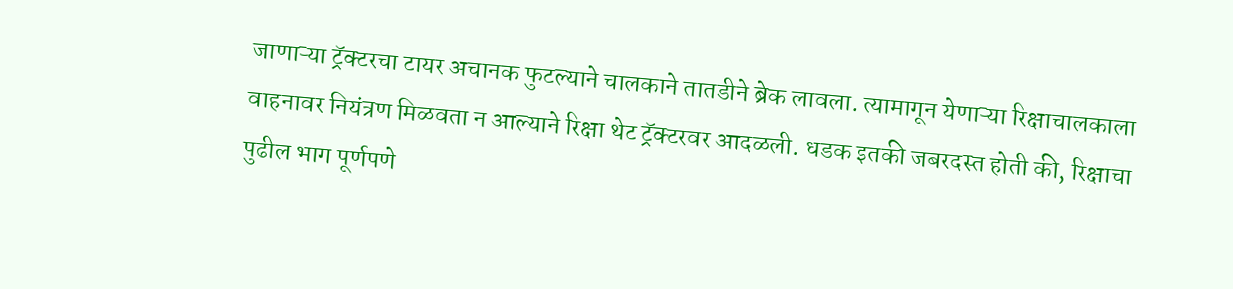जाणाऱ्या ट्रॅक्टरचा टायर अचानक फुटल्याने चालकाने तातडीने ब्रेक लावला. त्यामागून येणाऱ्या रिक्षाचालकाला वाहनावर नियंत्रण मिळवता न आल्याने रिक्षा थेट ट्रॅक्टरवर आदळली. धडक इतकी जबरदस्त होती की, रिक्षाचा पुढील भाग पूर्णपणे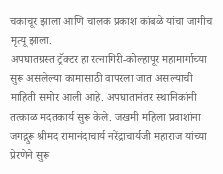चकाचूर झाला आणि चालक प्रकाश कांबळे यांचा जागीच मृत्यू झाला.
अपघातग्रस्त ट्रॅक्टर हा रत्नागिरी-कोल्हापूर महामार्गाच्या सुरू असलेल्या कामासाठी वापरला जात असल्याची माहिती समोर आली आहे. अपघातानंतर स्थानिकांनी तत्काळ मदतकार्य सुरू केले. जखमी महिला प्रवाशांना जगद्गुरू श्रीमद रामानंदाचार्य नरेंद्राचार्यजी महाराज यांच्या प्रेरणेने सुरू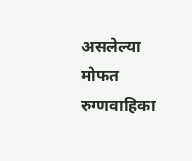असलेल्या मोफत रुग्णवाहिका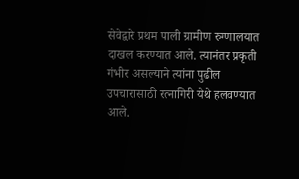सेवेद्वारे प्रथम पाली ग्रामीण रुग्णालयात दाखल करण्यात आले. त्यानंतर प्रकृती गंभीर असल्याने त्यांना पुढील उपचारासाठी रत्नागिरी येथे हलवण्यात आले.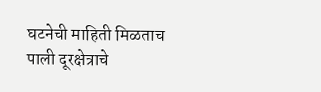घटनेची माहिती मिळताच पाली दूरक्षेत्राचे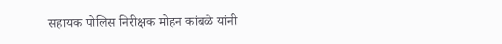सहायक पोलिस निरीक्षक मोहन कांबळे यांनी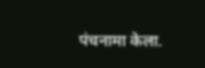पंचनामा केला.